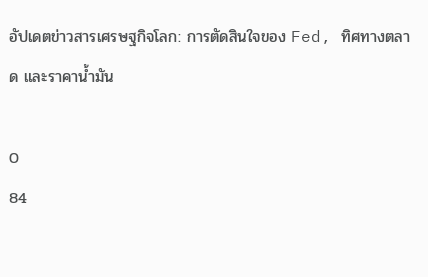อัปเดตข่าวสารเศรษฐกิจโลก: การตัดสินใจของ Fed, ทิศทางตลาด และราคาน้ำมัน

0
84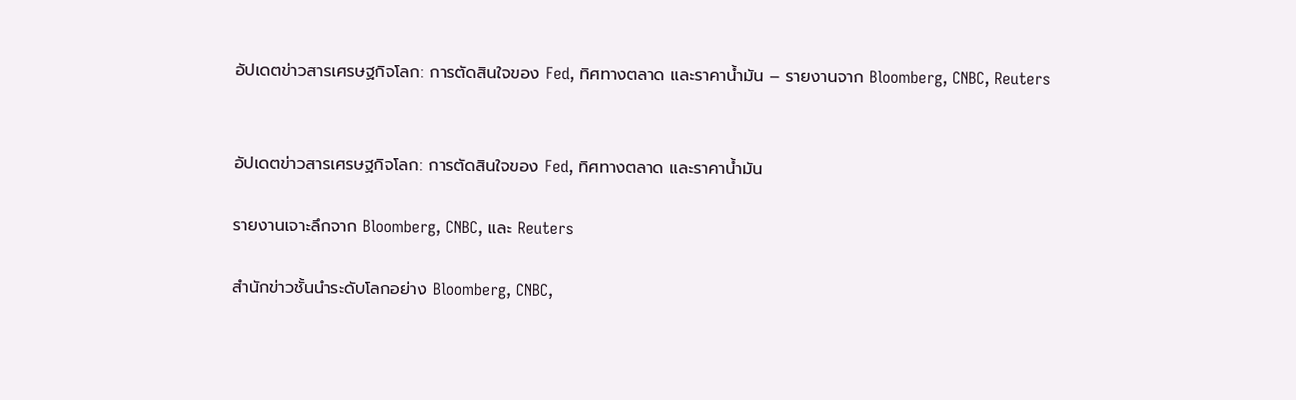อัปเดตข่าวสารเศรษฐกิจโลก: การตัดสินใจของ Fed, ทิศทางตลาด และราคาน้ำมัน – รายงานจาก Bloomberg, CNBC, Reuters


อัปเดตข่าวสารเศรษฐกิจโลก: การตัดสินใจของ Fed, ทิศทางตลาด และราคาน้ำมัน

รายงานเจาะลึกจาก Bloomberg, CNBC, และ Reuters

สำนักข่าวชั้นนำระดับโลกอย่าง Bloomberg, CNBC,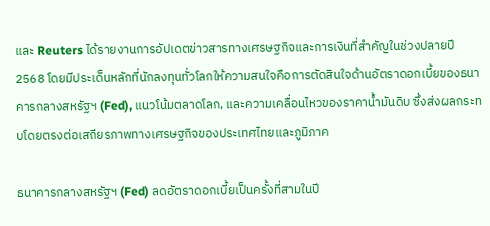และ Reuters ได้รายงานการอัปเดตข่าวสารทางเศรษฐกิจและการเงินที่สำคัญในช่วงปลายปี 2568 โดยมีประเด็นหลักที่นักลงทุนทั่วโลกให้ความสนใจคือการตัดสินใจด้านอัตราดอกเบี้ยของธนาคารกลางสหรัฐฯ (Fed), แนวโน้มตลาดโลก, และความเคลื่อนไหวของราคาน้ำมันดิบ ซึ่งส่งผลกระทบโดยตรงต่อเสถียรภาพทางเศรษฐกิจของประเทศไทยและภูมิภาค

ธนาคารกลางสหรัฐฯ (Fed) ลดอัตราดอกเบี้ยเป็นครั้งที่สามในปี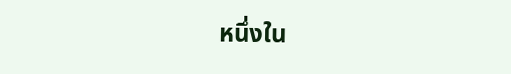หนึ่งใน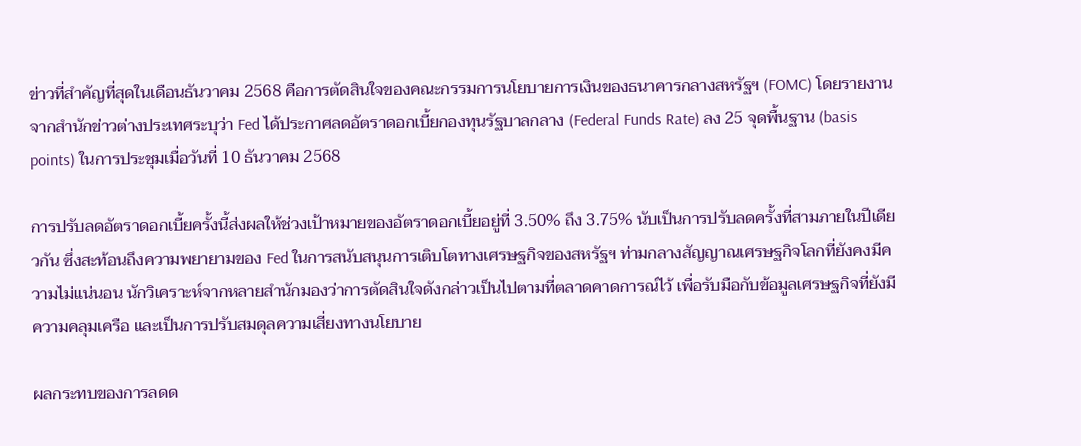ข่าวที่สำคัญที่สุดในเดือนธันวาคม 2568 คือการตัดสินใจของคณะกรรมการนโยบายการเงินของธนาคารกลางสหรัฐฯ (FOMC) โดยรายงานจากสำนักข่าวต่างประเทศระบุว่า Fed ได้ประกาศลดอัตราดอกเบี้ยกองทุนรัฐบาลกลาง (Federal Funds Rate) ลง 25 จุดพื้นฐาน (basis points) ในการประชุมเมื่อวันที่ 10 ธันวาคม 2568

การปรับลดอัตราดอกเบี้ยครั้งนี้ส่งผลให้ช่วงเป้าหมายของอัตราดอกเบี้ยอยู่ที่ 3.50% ถึง 3.75% นับเป็นการปรับลดครั้งที่สามภายในปีเดียวกัน ซึ่งสะท้อนถึงความพยายามของ Fed ในการสนับสนุนการเติบโตทางเศรษฐกิจของสหรัฐฯ ท่ามกลางสัญญาณเศรษฐกิจโลกที่ยังคงมีความไม่แน่นอน นักวิเคราะห์จากหลายสำนักมองว่าการตัดสินใจดังกล่าวเป็นไปตามที่ตลาดคาดการณ์ไว้ เพื่อรับมือกับข้อมูลเศรษฐกิจที่ยังมีความคลุมเครือ และเป็นการปรับสมดุลความเสี่ยงทางนโยบาย

ผลกระทบของการลดด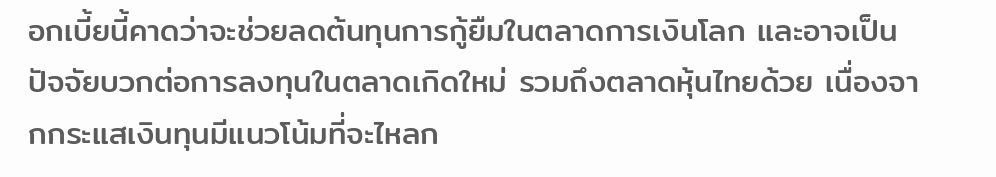อกเบี้ยนี้คาดว่าจะช่วยลดต้นทุนการกู้ยืมในตลาดการเงินโลก และอาจเป็นปัจจัยบวกต่อการลงทุนในตลาดเกิดใหม่ รวมถึงตลาดหุ้นไทยด้วย เนื่องจากกระแสเงินทุนมีแนวโน้มที่จะไหลก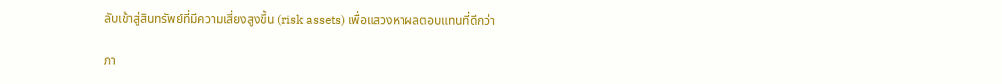ลับเข้าสู่สินทรัพย์ที่มีความเสี่ยงสูงขึ้น (risk assets) เพื่อแสวงหาผลตอบแทนที่ดีกว่า

ภา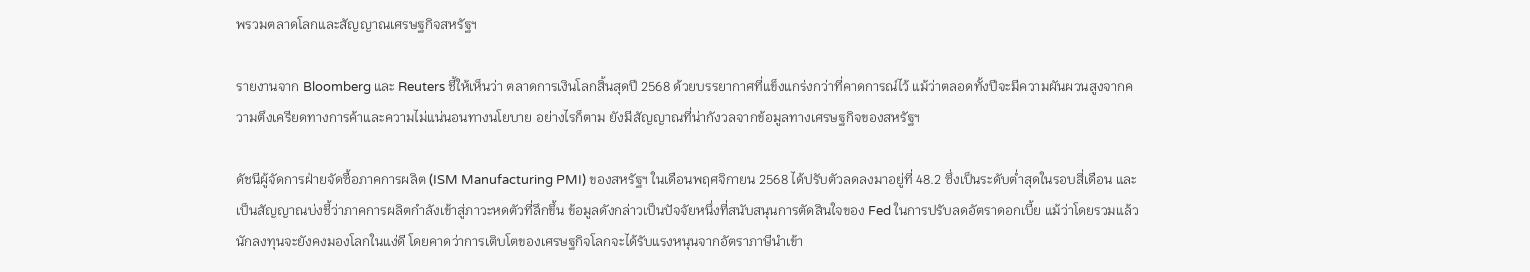พรวมตลาดโลกและสัญญาณเศรษฐกิจสหรัฐฯ

รายงานจาก Bloomberg และ Reuters ชี้ให้เห็นว่า ตลาดการเงินโลกสิ้นสุดปี 2568 ด้วยบรรยากาศที่แข็งแกร่งกว่าที่คาดการณ์ไว้ แม้ว่าตลอดทั้งปีจะมีความผันผวนสูงจากความตึงเครียดทางการค้าและความไม่แน่นอนทางนโยบาย อย่างไรก็ตาม ยังมีสัญญาณที่น่ากังวลจากข้อมูลทางเศรษฐกิจของสหรัฐฯ

ดัชนีผู้จัดการฝ่ายจัดซื้อภาคการผลิต (ISM Manufacturing PMI) ของสหรัฐฯ ในเดือนพฤศจิกายน 2568 ได้ปรับตัวลดลงมาอยู่ที่ 48.2 ซึ่งเป็นระดับต่ำสุดในรอบสี่เดือน และเป็นสัญญาณบ่งชี้ว่าภาคการผลิตกำลังเข้าสู่ภาวะหดตัวที่ลึกขึ้น ข้อมูลดังกล่าวเป็นปัจจัยหนึ่งที่สนับสนุนการตัดสินใจของ Fed ในการปรับลดอัตราดอกเบี้ย แม้ว่าโดยรวมแล้วนักลงทุนจะยังคงมองโลกในแง่ดี โดยคาดว่าการเติบโตของเศรษฐกิจโลกจะได้รับแรงหนุนจากอัตราภาษีนำเข้า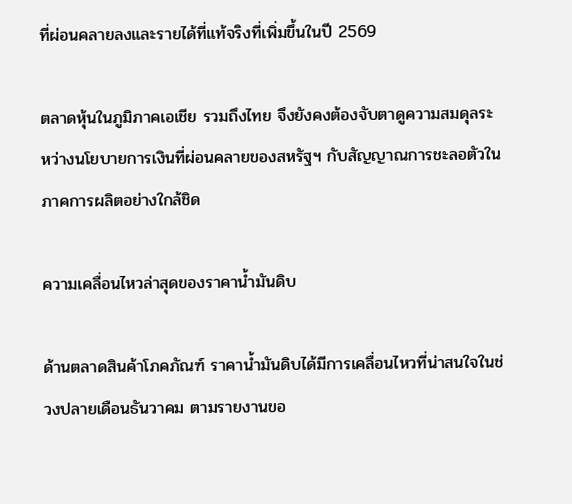ที่ผ่อนคลายลงและรายได้ที่แท้จริงที่เพิ่มขึ้นในปี 2569

ตลาดหุ้นในภูมิภาคเอเชีย รวมถึงไทย จึงยังคงต้องจับตาดูความสมดุลระหว่างนโยบายการเงินที่ผ่อนคลายของสหรัฐฯ กับสัญญาณการชะลอตัวในภาคการผลิตอย่างใกล้ชิด

ความเคลื่อนไหวล่าสุดของราคาน้ำมันดิบ

ด้านตลาดสินค้าโภคภัณฑ์ ราคาน้ำมันดิบได้มีการเคลื่อนไหวที่น่าสนใจในช่วงปลายเดือนธันวาคม ตามรายงานขอ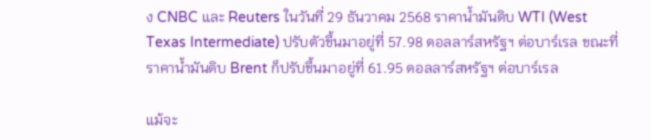ง CNBC และ Reuters ในวันที่ 29 ธันวาคม 2568 ราคาน้ำมันดิบ WTI (West Texas Intermediate) ปรับตัวขึ้นมาอยู่ที่ 57.98 ดอลลาร์สหรัฐฯ ต่อบาร์เรล ขณะที่ราคาน้ำมันดิบ Brent ก็ปรับขึ้นมาอยู่ที่ 61.95 ดอลลาร์สหรัฐฯ ต่อบาร์เรล

แม้จะ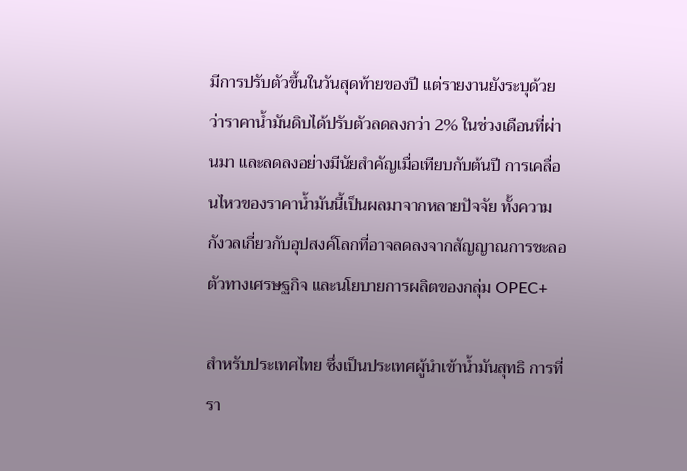มีการปรับตัวขึ้นในวันสุดท้ายของปี แต่รายงานยังระบุด้วยว่าราคาน้ำมันดิบได้ปรับตัวลดลงกว่า 2% ในช่วงเดือนที่ผ่านมา และลดลงอย่างมีนัยสำคัญเมื่อเทียบกับต้นปี การเคลื่อนไหวของราคาน้ำมันนี้เป็นผลมาจากหลายปัจจัย ทั้งความกังวลเกี่ยวกับอุปสงค์โลกที่อาจลดลงจากสัญญาณการชะลอตัวทางเศรษฐกิจ และนโยบายการผลิตของกลุ่ม OPEC+

สำหรับประเทศไทย ซึ่งเป็นประเทศผู้นำเข้าน้ำมันสุทธิ การที่รา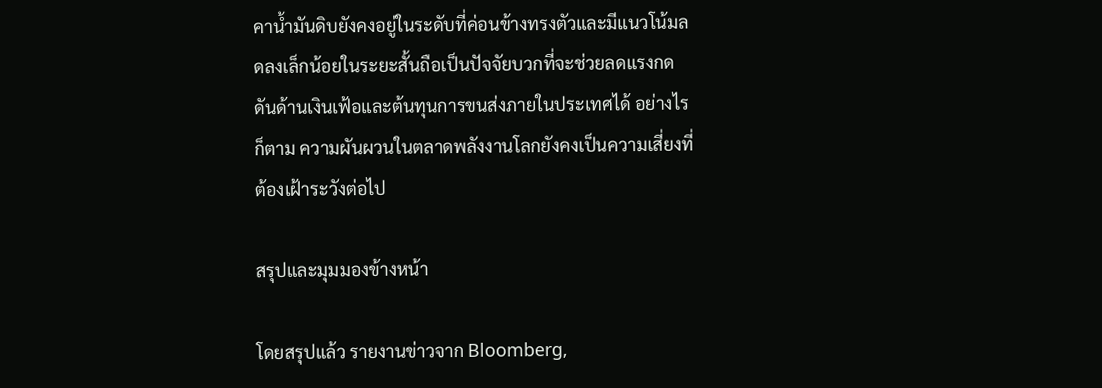คาน้ำมันดิบยังคงอยู่ในระดับที่ค่อนข้างทรงตัวและมีแนวโน้มลดลงเล็กน้อยในระยะสั้นถือเป็นปัจจัยบวกที่จะช่วยลดแรงกดดันด้านเงินเฟ้อและต้นทุนการขนส่งภายในประเทศได้ อย่างไรก็ตาม ความผันผวนในตลาดพลังงานโลกยังคงเป็นความเสี่ยงที่ต้องเฝ้าระวังต่อไป

สรุปและมุมมองข้างหน้า

โดยสรุปแล้ว รายงานข่าวจาก Bloomberg,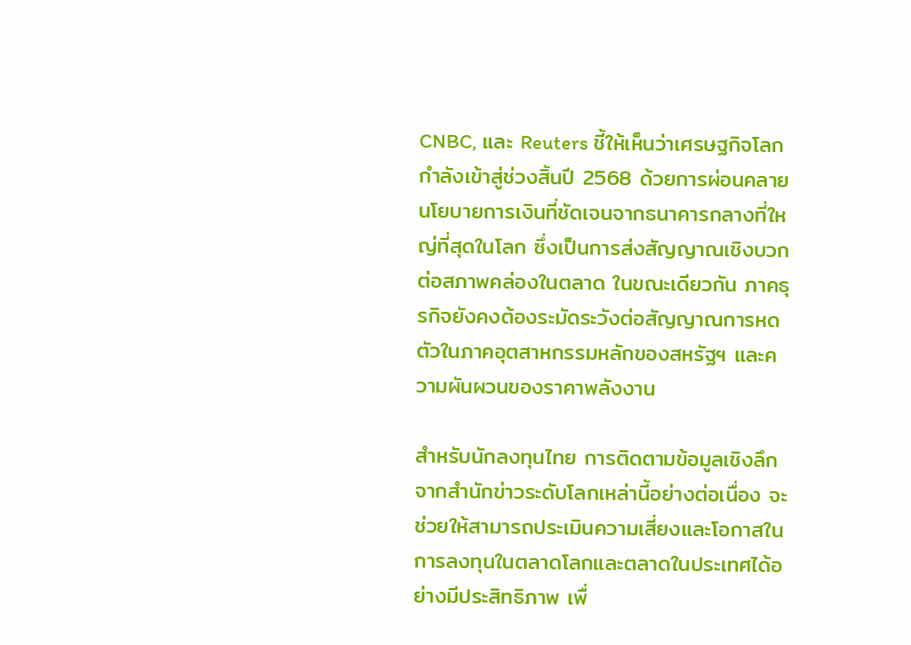CNBC, และ Reuters ชี้ให้เห็นว่าเศรษฐกิจโลกกำลังเข้าสู่ช่วงสิ้นปี 2568 ด้วยการผ่อนคลายนโยบายการเงินที่ชัดเจนจากธนาคารกลางที่ใหญ่ที่สุดในโลก ซึ่งเป็นการส่งสัญญาณเชิงบวกต่อสภาพคล่องในตลาด ในขณะเดียวกัน ภาคธุรกิจยังคงต้องระมัดระวังต่อสัญญาณการหดตัวในภาคอุตสาหกรรมหลักของสหรัฐฯ และความผันผวนของราคาพลังงาน

สำหรับนักลงทุนไทย การติดตามข้อมูลเชิงลึกจากสำนักข่าวระดับโลกเหล่านี้อย่างต่อเนื่อง จะช่วยให้สามารถประเมินความเสี่ยงและโอกาสในการลงทุนในตลาดโลกและตลาดในประเทศได้อย่างมีประสิทธิภาพ เพื่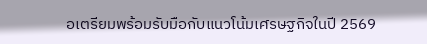อเตรียมพร้อมรับมือกับแนวโน้มเศรษฐกิจในปี 2569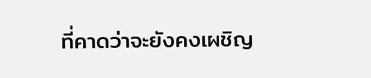ที่คาดว่าจะยังคงเผชิญ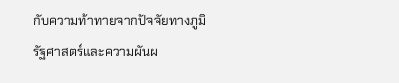กับความท้าทายจากปัจจัยทางภูมิรัฐศาสตร์และความผันผ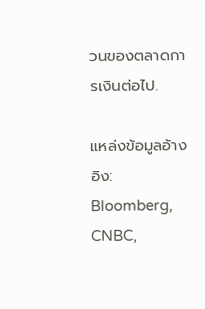วนของตลาดการเงินต่อไป.

แหล่งข้อมูลอ้างอิง: Bloomberg, CNBC,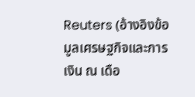Reuters (อ้างอิงข้อมูลเศรษฐกิจและการเงิน ณ เดือ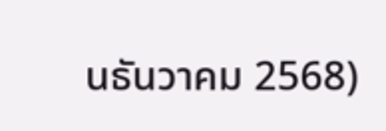นธันวาคม 2568)